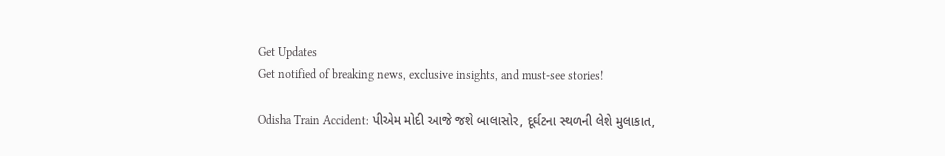Get Updates
Get notified of breaking news, exclusive insights, and must-see stories!

Odisha Train Accident: પીએમ મોદી આજે જશે બાલાસોર, દૂર્ઘટના સ્થળની લેશે મુલાકાત,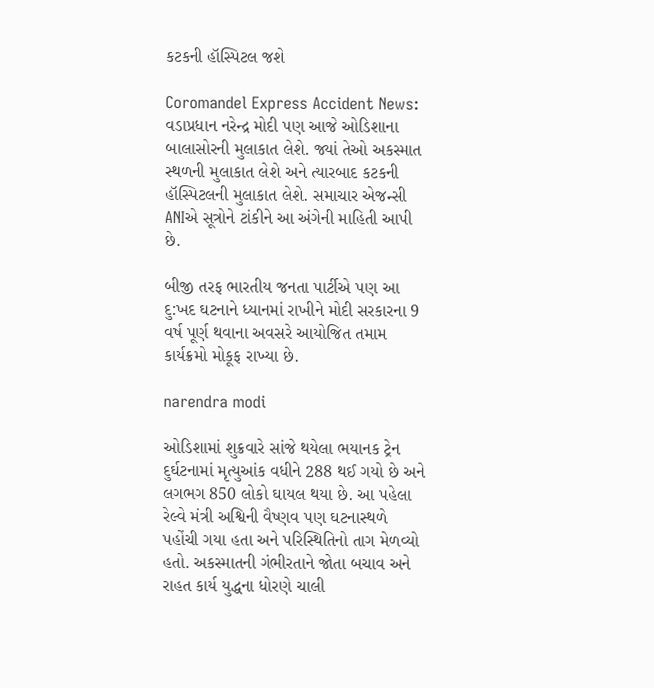કટકની હૉસ્પિટલ જશે

Coromandel Express Accident News: વડાપ્રધાન નરેન્દ્ર મોદી પણ આજે ઓડિશાના બાલાસોરની મુલાકાત લેશે. જ્યાં તેઓ અકસ્માત સ્થળની મુલાકાત લેશે અને ત્યારબાદ કટકની હૉસ્પિટલની મુલાકાત લેશે. સમાચાર એજન્સી ANIએ સૂત્રોને ટાંકીને આ અંગેની માહિતી આપી છે.

બીજી તરફ ભારતીય જનતા પાર્ટીએ પણ આ દુ:ખદ ઘટનાને ધ્યાનમાં રાખીને મોદી સરકારના 9 વર્ષ પૂર્ણ થવાના અવસરે આયોજિત તમામ કાર્યક્રમો મોકૂફ રાખ્યા છે.

narendra modi

ઓડિશામાં શુક્રવારે સાંજે થયેલા ભયાનક ટ્રેન દુર્ઘટનામાં મૃત્યુઆંક વધીને 288 થઈ ગયો છે અને લગભગ 850 લોકો ઘાયલ થયા છે. આ પહેલા રેલ્વે મંત્રી અશ્વિની વૈષ્ણવ પણ ઘટનાસ્થળે પહોંચી ગયા હતા અને પરિસ્થિતિનો તાગ મેળવ્યો હતો. અકસ્માતની ગંભીરતાને જોતા બચાવ અને રાહત કાર્ય યુદ્ધના ધોરણે ચાલી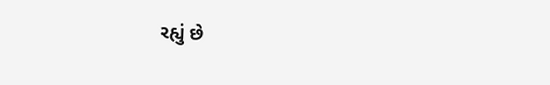રહ્યું છે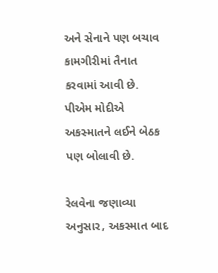અને સેનાને પણ બચાવ કામગીરીમાં તૈનાત કરવામાં આવી છે. પીએમ મોદીએ અકસ્માતને લઈને બેઠક પણ બોલાવી છે.

રેલવેના જણાવ્યા અનુસાર, અકસ્માત બાદ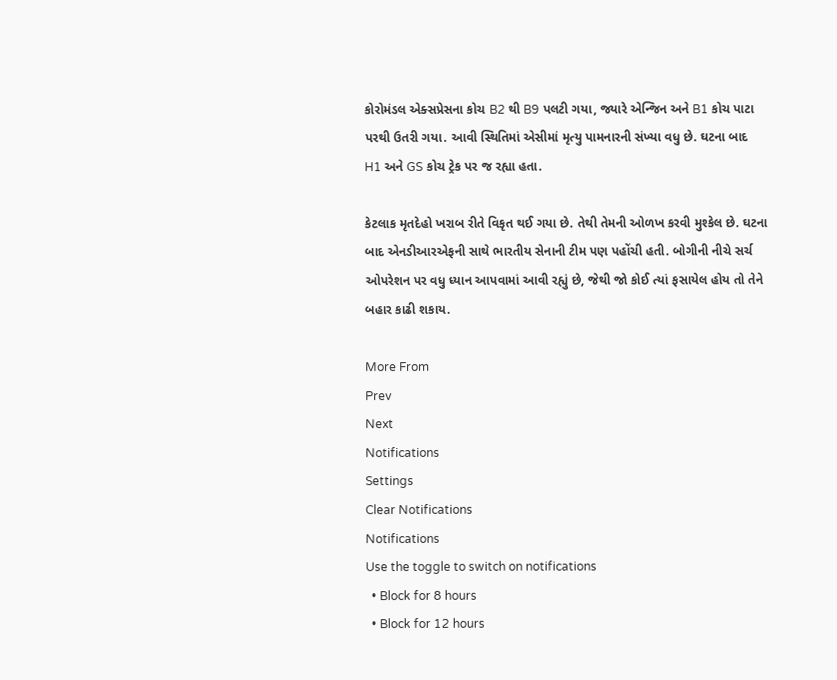કોરોમંડલ એક્સપ્રેસના કોચ B2 થી B9 પલટી ગયા, જ્યારે એન્જિન અને B1 કોચ પાટા પરથી ઉતરી ગયા. આવી સ્થિતિમાં એસીમાં મૃત્યુ પામનારની સંખ્યા વધુ છે. ઘટના બાદ H1 અને GS કોચ ટ્રેક પર જ રહ્યા હતા.

કેટલાક મૃતદેહો ખરાબ રીતે વિકૃત થઈ ગયા છે. તેથી તેમની ઓળખ કરવી મુશ્કેલ છે. ઘટના બાદ એનડીઆરએફની સાથે ભારતીય સેનાની ટીમ પણ પહોંચી હતી. બોગીની નીચે સર્ચ ઓપરેશન પર વધુ ધ્યાન આપવામાં આવી રહ્યું છે, જેથી જો કોઈ ત્યાં ફસાયેલ હોય તો તેને બહાર કાઢી શકાય.

More From
Prev
Next
Notifications
Settings
Clear Notifications
Notifications
Use the toggle to switch on notifications
  • Block for 8 hours
  • Block for 12 hours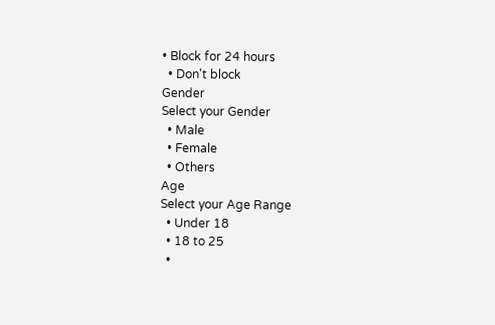• Block for 24 hours
  • Don't block
Gender
Select your Gender
  • Male
  • Female
  • Others
Age
Select your Age Range
  • Under 18
  • 18 to 25
  •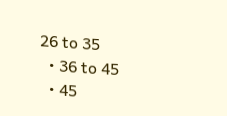26 to 35
  • 36 to 45
  • 45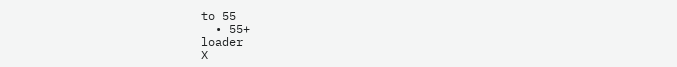to 55
  • 55+
loader
X